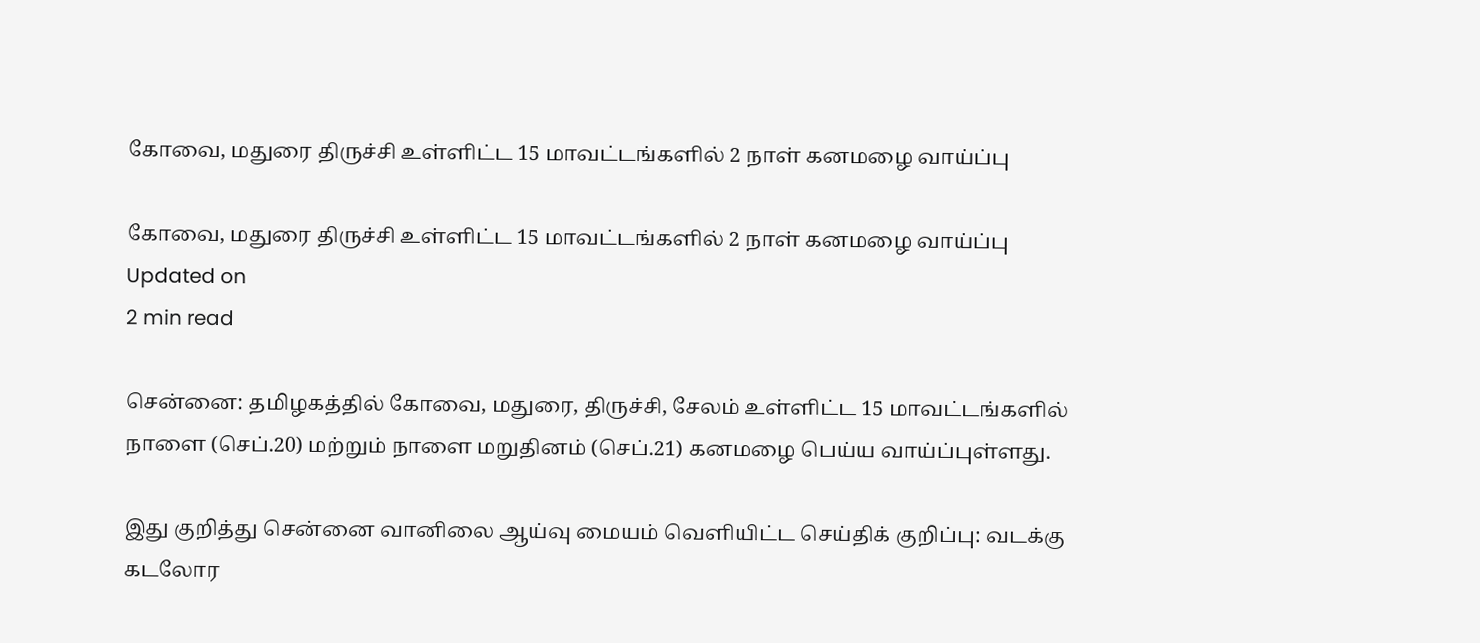கோவை, மதுரை திருச்சி உள்ளிட்ட 15 மாவட்டங்களில் 2 நாள் கனமழை வாய்ப்பு

கோவை, மதுரை திருச்சி உள்ளிட்ட 15 மாவட்டங்களில் 2 நாள் கனமழை வாய்ப்பு
Updated on
2 min read

சென்னை: தமிழகத்தில் கோவை, மதுரை, திருச்சி, சேலம் உள்ளிட்ட 15 மாவட்டங்களில் நாளை (செப்.20) மற்றும் நாளை மறுதினம் (செப்.21) கனமழை பெய்ய வாய்ப்புள்ளது.

இது குறித்து சென்னை வானிலை ஆய்வு மையம் வெளியிட்ட செய்திக் குறிப்பு: வடக்கு கடலோர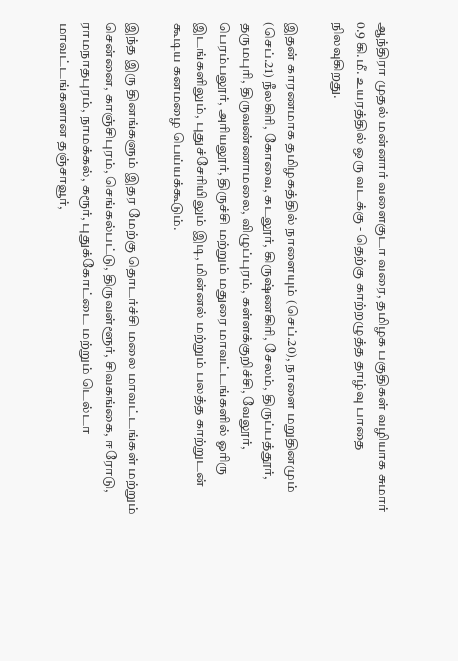ஆந்திரா முதல் மன்னார் வளைகுடா வரை, தமிழக பகுதிகள் வழியாக சுமார் 0.9 கி.மீ. உயரத்தில் ஒரு வடக்கு - தெற்கு காற்றழுத்த தாழ்வு பாதை நிலவுகிறது.

இதன் காரணமாக தமிழகத்தில் நாளையும் (செப்.20), நாளை மறுதினமும் (செப்.21) நீலகிரி, கோவை, கடலூர், கிருஷ்ணகிரி, சேலம், திருப்பத்தூர், தருமபுரி, திருவண்ணாமலை, விழுப்புரம், கள்ளக்குறிச்சி, வேலூர், பெரம்பலூர், அரியலூர், திருச்சி மற்றும் மதுரை மாவட்டங்களில் ஓரிரு இடங்களிலும், புதுச்சேரியிலும் இடி, மின்னல் மற்றும் பலத்த காற்றுடன் கூடிய கனமழை பெய்யக்கூடும்.

இந்த இரு தினங்களும் இதர மேற்கு தொடர்ச்சி மலை மாவட்டங்கள் மற்றும் சென்னை, காஞ்சிபுரம், செங்கல்பட்டு, திருவள்ளூர், சிவகங்கை, ஈரோடு, ராமநாதபுரம், நாமக்கல், கரூர், புதுக்கோட்டை மற்றும் டெல்டா மாவட்டங்களான தஞ்சாவூர்,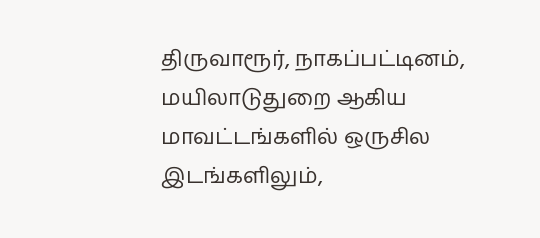திருவாரூர், நாகப்பட்டினம், மயிலாடுதுறை ஆகிய மாவட்டங்களில் ஒருசில இடங்களிலும்,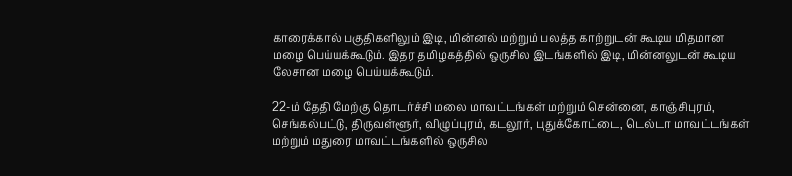காரைக்கால் பகுதிகளிலும் இடி, மின்னல் மற்றும் பலத்த காற்றுடன் கூடிய மிதமான மழை பெய்யக்கூடும். இதர தமிழகத்தில் ஒருசில இடங்களில் இடி, மின்னலுடன் கூடிய லேசான மழை பெய்யக்கூடும்.

22-ம் தேதி மேற்கு தொடர்ச்சி மலை மாவட்டங்கள் மற்றும் சென்னை, காஞ்சிபுரம், செங்கல்பட்டு, திருவள்ளூர், விழுப்புரம், கடலூர், புதுக்கோட்டை, டெல்டா மாவட்டங்கள் மற்றும் மதுரை மாவட்டங்களில் ஒருசில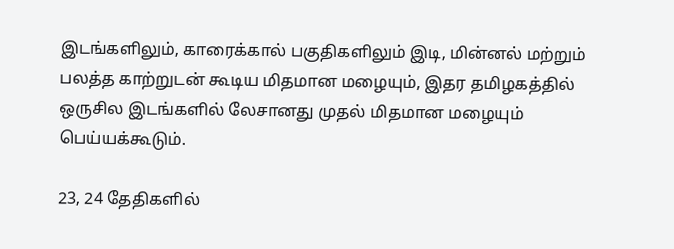இடங்களிலும், காரைக்கால் பகுதிகளிலும் இடி, மின்னல் மற்றும் பலத்த காற்றுடன் கூடிய மிதமான மழையும், இதர தமிழகத்தில் ஒருசில இடங்களில் லேசானது முதல் மிதமான மழையும் பெய்யக்கூடும்.

23, 24 தேதிகளில்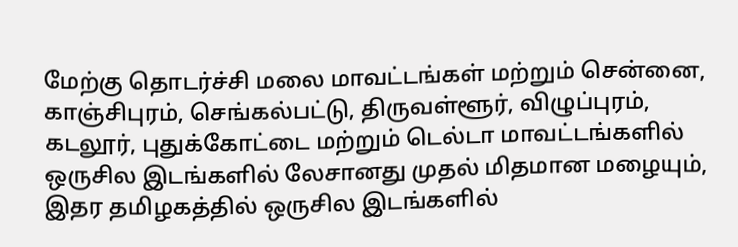மேற்கு தொடர்ச்சி மலை மாவட்டங்கள் மற்றும் சென்னை, காஞ்சிபுரம், செங்கல்பட்டு, திருவள்ளூர், விழுப்புரம், கடலூர், புதுக்கோட்டை மற்றும் டெல்டா மாவட்டங்களில் ஒருசில இடங்களில் லேசானது முதல் மிதமான மழையும், இதர தமிழகத்தில் ஒருசில இடங்களில்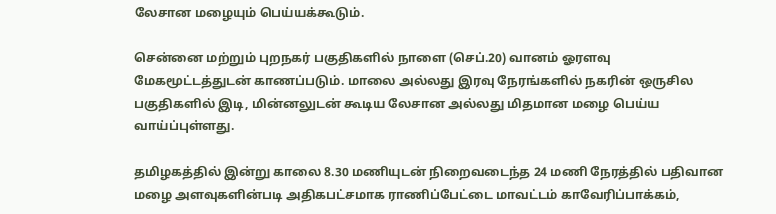லேசான மழையும் பெய்யக்கூடும்.

சென்னை மற்றும் புறநகர் பகுதிகளில் நாளை (செப்.20) வானம் ஓரளவு மேகமூட்டத்துடன் காணப்படும். மாலை அல்லது இரவு நேரங்களில் நகரின் ஒருசில பகுதிகளில் இடி, மின்னலுடன் கூடிய லேசான அல்லது மிதமான மழை பெய்ய வாய்ப்புள்ளது.

தமிழகத்தில் இன்று காலை 8.30 மணியுடன் நிறைவடைந்த 24 மணி நேரத்தில் பதிவான மழை அளவுகளின்படி அதிகபட்சமாக ராணிப்பேட்டை மாவட்டம் காவேரிப்பாக்கம்,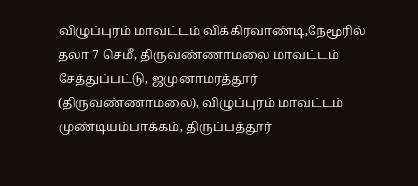விழுப்புரம் மாவட்டம் விக்கிரவாண்டி,நேமூரில் தலா 7 செமீ, திருவண்ணாமலை மாவட்டம் சேத்துப்பட்டு, ஜமுனாமரத்தூர் (திருவண்ணாமலை), விழுப்புரம் மாவட்டம் முண்டியம்பாக்கம், திருப்பத்தூர்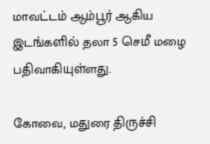மாவட்டம் ஆம்பூர் ஆகிய இடங்களில் தலா 5 செமீ மழை பதிவாகியுள்ளது.

கோவை, மதுரை திருச்சி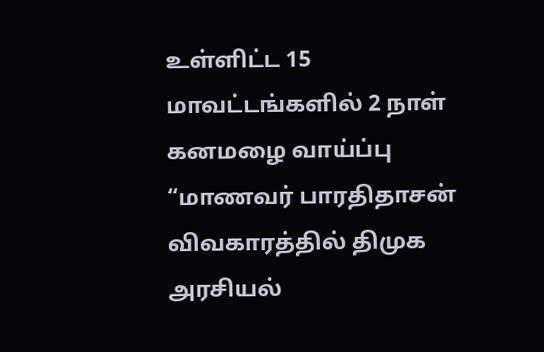உள்ளிட்ட 15 மாவட்டங்களில் 2 நாள் கனமழை வாய்ப்பு
“மாணவர் பாரதிதாசன் விவகாரத்தில் திமுக அரசியல்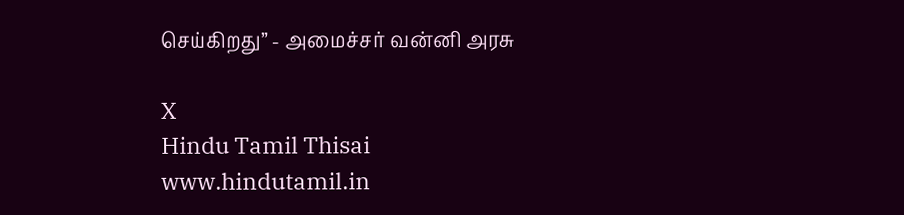செய்கிறது” - அமைச்சர் வன்னி அரசு

X
Hindu Tamil Thisai
www.hindutamil.in